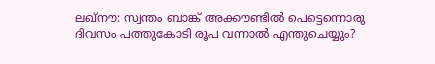ലഖ്‌നൗ: സ്വന്തം ബാങ്ക് അക്കൗണ്ടിൽ പെട്ടെന്നൊരു ദിവസം പത്തുകോടി രൂപ വന്നാൽ എന്തുചെയ്യും?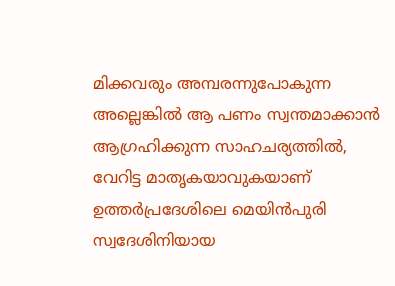മിക്കവരും അമ്പരന്നുപോകുന്ന അല്ലെങ്കിൽ ആ പണം സ്വന്തമാക്കാൻ ആഗ്രഹിക്കുന്ന സാഹചര്യത്തിൽ, വേറിട്ട മാതൃകയാവുകയാണ് ഉത്തർപ്രദേശിലെ മെയിൻപുരി സ്വദേശിനിയായ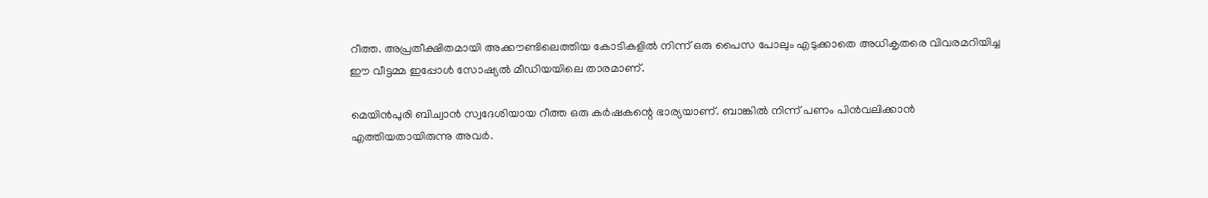റീത്ത. അപ്രതീക്ഷിതമായി അക്കൗണ്ടിലെത്തിയ കോടികളിൽ നിന്ന് ഒരു പൈസ പോലും എടുക്കാതെ അധികൃതരെ വിവരമറിയിച്ച ഈ വീട്ടമ്മ ഇപ്പോൾ സോഷ്യൽ മീഡിയയിലെ താരമാണ്.

മെയിൻപുരി ബിച്വാൻ സ്വദേശിയായ റീത്ത ഒരു കർഷകന്റെ ഭാര്യയാണ്. ബാങ്കിൽ നിന്ന് പണം പിൻവലിക്കാൻ എത്തിയതായിരുന്നു അവർ.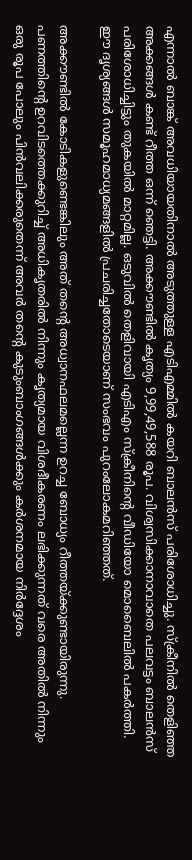എന്നാൽ ബാങ്ക് അവധിയായതിനാൽ അടുത്തുള്ള എടിഎമ്മിൽ കയറി ബാലൻസ് പരിശോധിച്ചു. സ്ക്രീനിൽ തെളിഞ്ഞ അക്കങ്ങൾ കണ്ട് റീത്ത ഒന്ന് ഞെട്ടി. അക്കൗണ്ടിൽ കൃത്യം 9,99,49,588 രൂപ. വിശ്വസിക്കാനാവാതെ പലവട്ടം ബാലൻസ് പരിശോധിച്ചിട്ടും തുകയിൽ മാറ്റമില്ല. ഒടുവിൽ തെളിവായി എടിഎം സ്ക്രീനിന്റെ വീഡിയോ മൊബൈലിൽ പകർത്തി. ഈ ദൃശ്യങ്ങൾ സമൂഹമാധ്യമങ്ങളിൽ പ്രചരിച്ചതോടെയാണ് സംഭവം പുറംലോകമറിഞ്ഞത്.

അക്കൗണ്ടിൽ കോടികളുണ്ടെങ്കിലും അത് തന്റെ അധ്വാനഫലമല്ലെന്ന ഉറച്ച ബോധ്യം റീത്തയ്ക്കുണ്ടായിരുന്നു. പണത്തിന്റെ ഉറവിടത്തെക്കുറിച്ച് അധികൃതരിൽ നിന്നും കൃത്യമായ വിശദീകരണം ലഭിക്കുന്നത് വരെ അതിൽ നിന്നും ഒരു രൂപ പോലും പിൻവലിക്കരുതെന്ന് അവർ തന്റെ കുടുംബാംഗങ്ങൾക്കും കർശനമായ നിർദ്ദേശം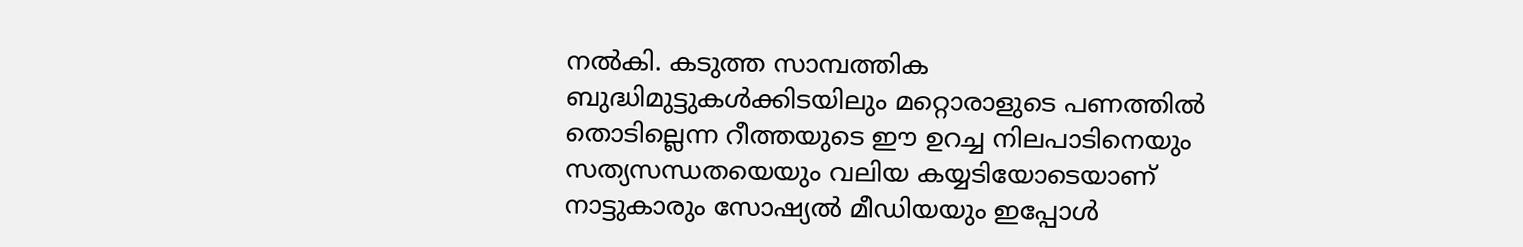നൽകി. കടുത്ത സാമ്പത്തിക ബുദ്ധിമുട്ടുകൾക്കിടയിലും മറ്റൊരാളുടെ പണത്തിൽ തൊടില്ലെന്ന റീത്തയുടെ ഈ ഉറച്ച നിലപാടിനെയും സത്യസന്ധതയെയും വലിയ കയ്യടിയോടെയാണ് നാട്ടുകാരും സോഷ്യൽ മീഡിയയും ഇപ്പോൾ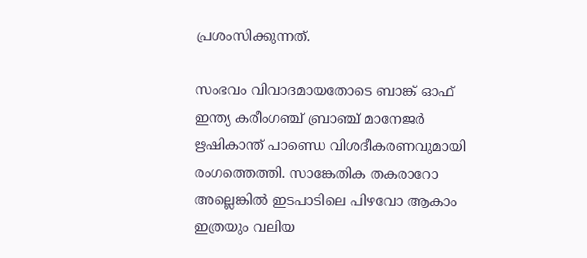പ്രശംസിക്കുന്നത്.

സംഭവം വിവാദമായതോടെ ബാങ്ക് ഓഫ് ഇന്ത്യ കരീംഗഞ്ച് ബ്രാഞ്ച് മാനേജർ ഋഷികാന്ത് പാണ്ഡെ വിശദീകരണവുമായി രംഗത്തെത്തി. സാങ്കേതിക തകരാറോ അല്ലെങ്കിൽ ഇടപാടിലെ പിഴവോ ആകാം ഇത്രയും വലിയ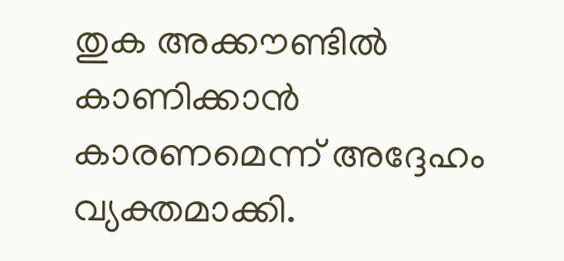തുക അക്കൗണ്ടിൽ കാണിക്കാൻ കാരണമെന്ന് അദ്ദേഹം വ്യക്തമാക്കി.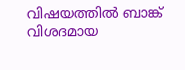വിഷയത്തിൽ ബാങ്ക് വിശദമായ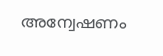അന്വേഷണം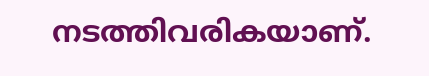നടത്തിവരികയാണ്.